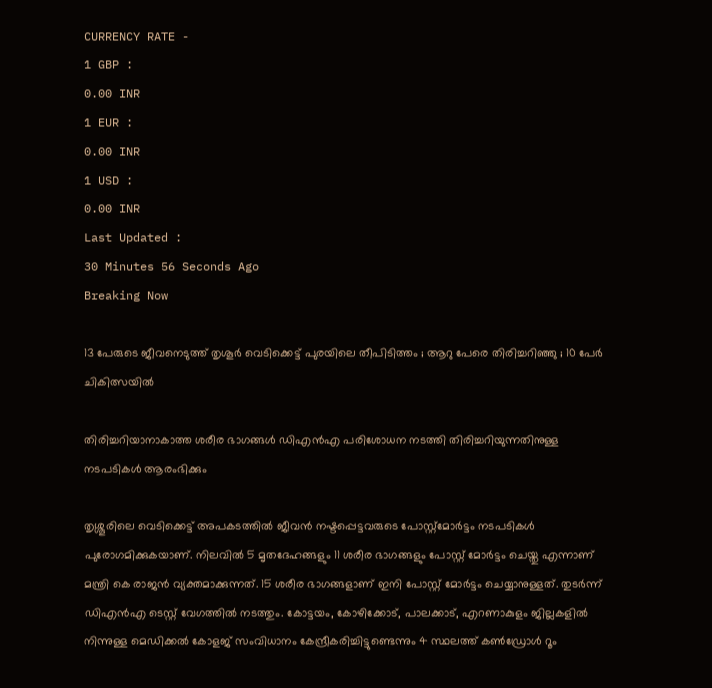CURRENCY RATE -
1 GBP :
0.00 INR
1 EUR :
0.00 INR
1 USD :
0.00 INR
Last Updated :
30 Minutes 56 Seconds Ago
Breaking Now

13 പേരുടെ ജീവനെടുത്ത് തൃശൂര്‍ വെടിക്കെട്ട് പുരയിലെ തീപിടിത്തം ; ആറു പേരെ തിരിച്ചറിഞ്ഞു ; 10 പേര്‍ ചികിത്സയില്‍

തിരിച്ചറിയാനാകാത്ത ശരീര ഭാഗങ്ങള്‍ ഡിഎന്‍എ പരിശോധന നടത്തി തിരിച്ചറിയുന്നതിനുള്ള നടപടികള്‍ ആരംഭിക്കും

തൃശ്ശൂരിലെ വെടിക്കെട്ട് അപകടത്തില്‍ ജീവന്‍ നഷ്ടപ്പെട്ടവരുടെ പോസ്റ്റ്‌മോര്‍ട്ടം നടപടികള്‍ പുരോഗമിക്കുകയാണ്. നിലവില്‍ 5 മൃതദേഹങ്ങളും 11 ശരീര ഭാഗങ്ങളും പോസ്റ്റ് മോര്‍ട്ടം ചെയ്തു എന്നാണ് മന്ത്രി കെ രാജന്‍ വ്യക്തമാക്കുന്നത്. 15 ശരീര ഭാഗങ്ങളാണ് ഇനി പോസ്റ്റ് മോര്‍ട്ടം ചെയ്യാനുള്ളത്. തുടര്‍ന്ന് ഡിഎന്‍എ ടെസ്റ്റ് വേഗത്തില്‍ നടത്തും. കോട്ടയം, കോഴിക്കോട്, പാലക്കാട്, എറണാകുളം ജില്ലകളില്‍ നിന്നുള്ള മെഡിക്കല്‍ കോളജ് സംവിധാനം കേന്ദ്രീകരിച്ചിട്ടുണ്ടെന്നും 4 സ്ഥലത്ത് കണ്‍ഡ്രോള്‍ റൂം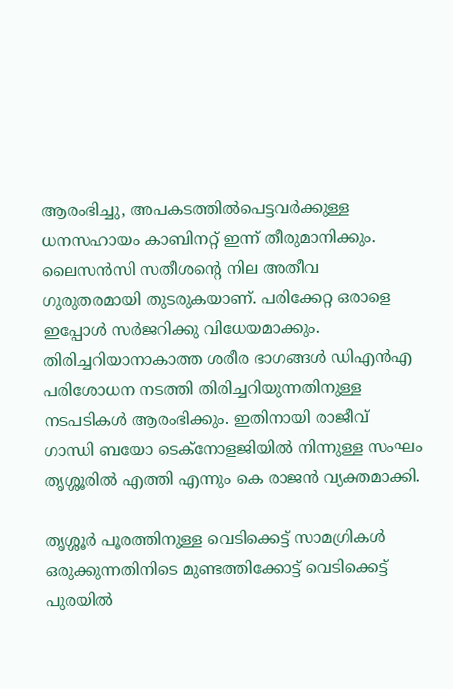ആരംഭിച്ചു, അപകടത്തില്‍പെട്ടവര്‍ക്കുള്ള ധനസഹായം കാബിനറ്റ് ഇന്ന് തീരുമാനിക്കും. ലൈസന്‍സി സതീശന്റെ നില അതീവ ഗുരുതരമായി തുടരുകയാണ്. പരിക്കേറ്റ ഒരാളെ ഇപ്പോള്‍ സര്‍ജറിക്കു വിധേയമാക്കും. തിരിച്ചറിയാനാകാത്ത ശരീര ഭാഗങ്ങള്‍ ഡിഎന്‍എ പരിശോധന നടത്തി തിരിച്ചറിയുന്നതിനുള്ള നടപടികള്‍ ആരംഭിക്കും. ഇതിനായി രാജീവ് ഗാന്ധി ബയോ ടെക്‌നോളജിയില്‍ നിന്നുള്ള സംഘം തൃശ്ശൂരില്‍ എത്തി എന്നും കെ രാജന്‍ വ്യക്തമാക്കി.

തൃശ്ശൂര്‍ പൂരത്തിനുള്ള വെടിക്കെട്ട് സാമഗ്രികള്‍ ഒരുക്കുന്നതിനിടെ മുണ്ടത്തിക്കോട്ട് വെടിക്കെട്ട് പുരയില്‍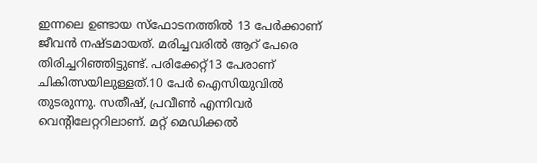ഇന്നലെ ഉണ്ടായ സ്‌ഫോടനത്തില്‍ 13 പേര്‍ക്കാണ് ജീവന്‍ നഷ്ടമായത്. മരിച്ചവരില്‍ ആറ് പേരെ തിരിച്ചറിഞ്ഞിട്ടുണ്ട്. പരിക്കേറ്റ്13 പേരാണ് ചികിത്സയിലുള്ളത്.10 പേര്‍ ഐസിയുവില്‍ തുടരുന്നു. സതീഷ്, പ്രവീണ്‍ എന്നിവര്‍ വെന്റിലേറ്ററിലാണ്. മറ്റ് മെഡിക്കല്‍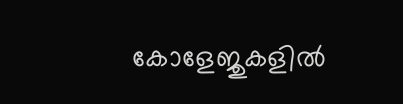കോളേജുകളില്‍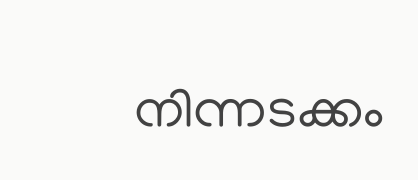നിന്നടക്കം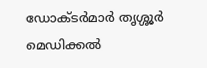ഡോക്ടര്‍മാര്‍ തൃശ്ശൂര്‍ മെഡിക്കല്‍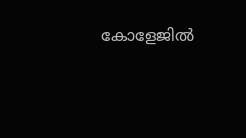കോളേജില്‍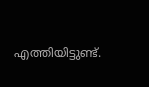എത്തിയിട്ടുണ്ട്.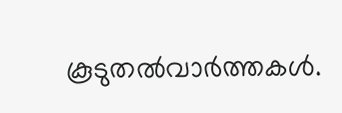കൂടുതല്‍വാര്‍ത്തകള്‍.